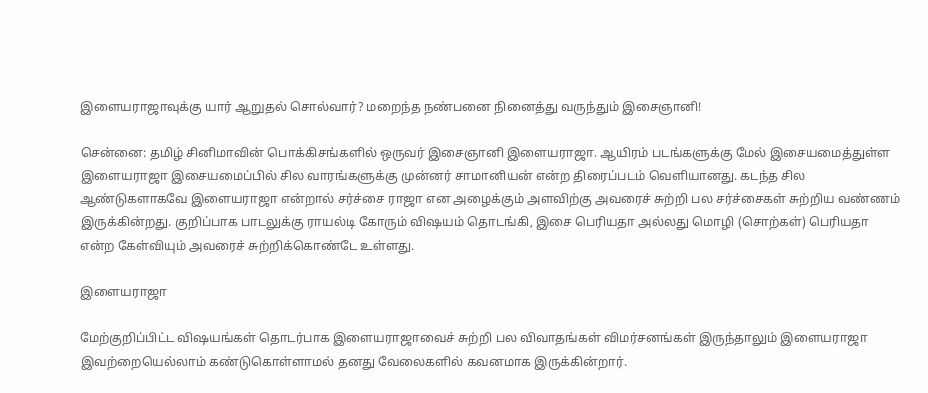இளையராஜாவுக்கு யார் ஆறுதல் சொல்வார்? மறைந்த நண்பனை நினைத்து வருந்தும் இசைஞானி!

சென்னை: தமிழ் சினிமாவின் பொக்கிசங்களில் ஒருவர் இசைஞானி இளையராஜா. ஆயிரம் படங்களுக்கு மேல் இசையமைத்துள்ள இளையராஜா இசையமைப்பில் சில வாரங்களுக்கு முன்னர் சாமானியன் என்ற திரைப்படம் வெளியானது. கடந்த சில ஆண்டுகளாகவே இளையராஜா என்றால் சர்ச்சை ராஜா என அழைக்கும் அளவிற்கு அவரைச் சுற்றி பல சர்ச்சைகள் சுற்றிய வண்ணம் இருக்கின்றது. குறிப்பாக பாடலுக்கு ராயல்டி கோரும் விஷயம் தொடங்கி, இசை பெரியதா அல்லது மொழி (சொற்கள்) பெரியதா என்ற கேள்வியும் அவரைச் சுற்றிக்கொண்டே உள்ளது.

இளையராஜா

மேற்குறிப்பிட்ட விஷயங்கள் தொடர்பாக இளையராஜாவைச் சுற்றி பல விவாதங்கள் விமர்சனங்கள் இருந்தாலும் இளையராஜா இவற்றையெல்லாம் கண்டுகொள்ளாமல் தனது வேலைகளில் கவனமாக இருக்கின்றார்.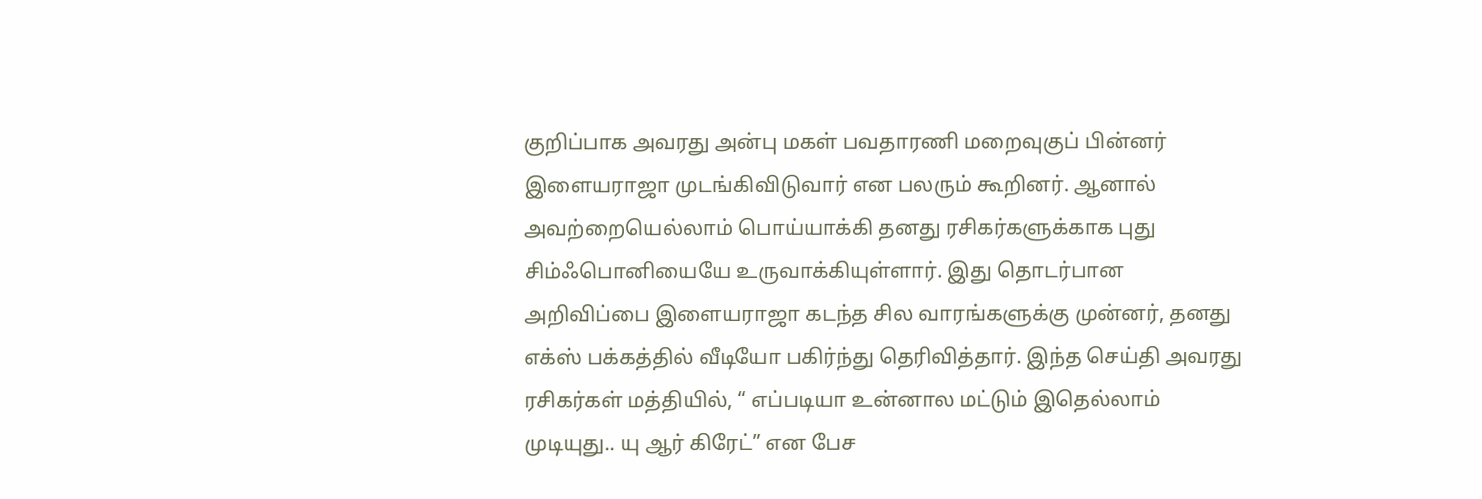குறிப்பாக அவரது அன்பு மகள் பவதாரணி மறைவுகுப் பின்னர் இளையராஜா முடங்கிவிடுவார் என பலரும் கூறினர். ஆனால் அவற்றையெல்லாம் பொய்யாக்கி தனது ரசிகர்களுக்காக புது சிம்ஃபொனியையே உருவாக்கியுள்ளார். இது தொடர்பான அறிவிப்பை இளையராஜா கடந்த சில வாரங்களுக்கு முன்னர், தனது எக்ஸ் பக்கத்தில் வீடியோ பகிர்ந்து தெரிவித்தார். இந்த செய்தி அவரது ரசிகர்கள் மத்தியில், “ எப்படியா உன்னால மட்டும் இதெல்லாம் முடியுது.. யு ஆர் கிரேட்” என பேச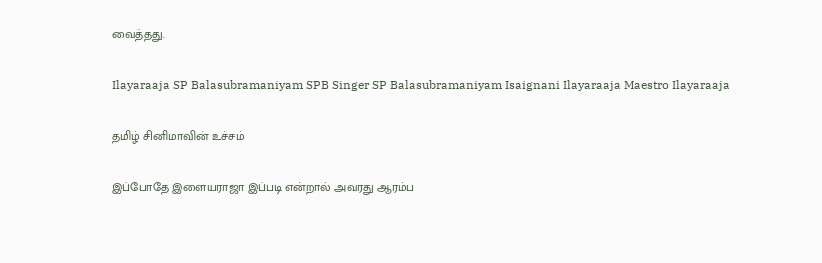வைத்தது.

Ilayaraaja SP Balasubramaniyam SPB Singer SP Balasubramaniyam Isaignani Ilayaraaja Maestro Ilayaraaja

தமிழ் சினிமாவின் உச்சம்

இப்போதே இளையராஜா இப்படி என்றால் அவரது ஆரம்ப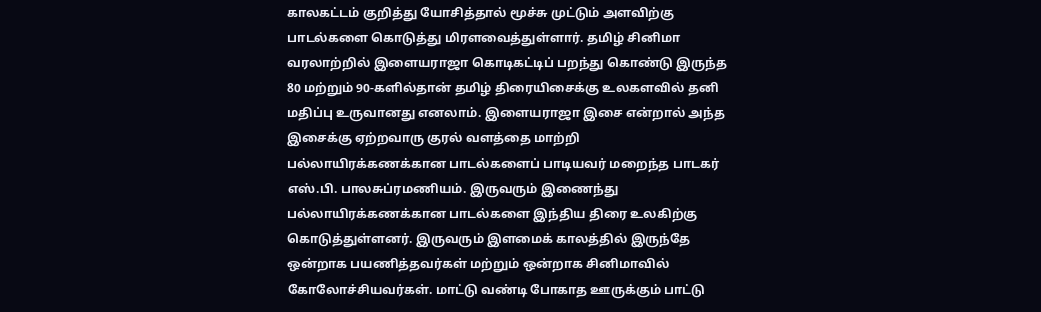காலகட்டம் குறித்து யோசித்தால் மூச்சு முட்டும் அளவிற்கு பாடல்களை கொடுத்து மிரளவைத்துள்ளார். தமிழ் சினிமா வரலாற்றில் இளையராஜா கொடிகட்டிப் பறந்து கொண்டு இருந்த 80 மற்றும் 90-களில்தான் தமிழ் திரையிசைக்கு உலகளவில் தனி மதிப்பு உருவானது எனலாம். இளையராஜா இசை என்றால் அந்த இசைக்கு ஏற்றவாரு குரல் வளத்தை மாற்றி பல்லாயிரக்கணக்கான பாடல்களைப் பாடியவர் மறைந்த பாடகர் எஸ்.பி. பாலசுப்ரமணியம். இருவரும் இணைந்து பல்லாயிரக்கணக்கான பாடல்களை இந்திய திரை உலகிற்கு கொடுத்துள்ளனர். இருவரும் இளமைக் காலத்தில் இருந்தே ஒன்றாக பயணித்தவர்கள் மற்றும் ஒன்றாக சினிமாவில் கோலோச்சியவர்கள். மாட்டு வண்டி போகாத ஊருக்கும் பாட்டு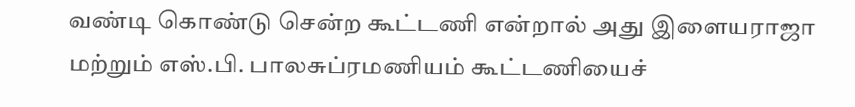வண்டி கொண்டு சென்ற கூட்டணி என்றால் அது இளையராஜா மற்றும் எஸ்.பி. பாலசுப்ரமணியம் கூட்டணியைச்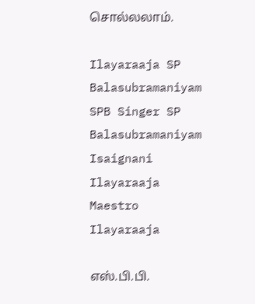சொல்லலாம்.

Ilayaraaja SP Balasubramaniyam SPB Singer SP Balasubramaniyam Isaignani Ilayaraaja Maestro Ilayaraaja

எஸ்.பி.பி.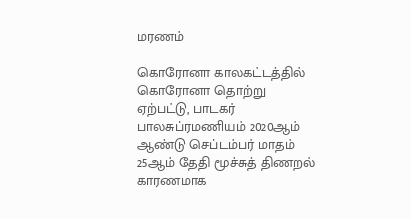மரணம்

கொரோனா காலகட்டத்தில் கொரோனா தொற்று ஏற்பட்டு, பாடகர் பாலசுப்ரமணியம் 2020ஆம் ஆண்டு செப்டம்பர் மாதம் 25ஆம் தேதி மூச்சுத் திணறல் காரணமாக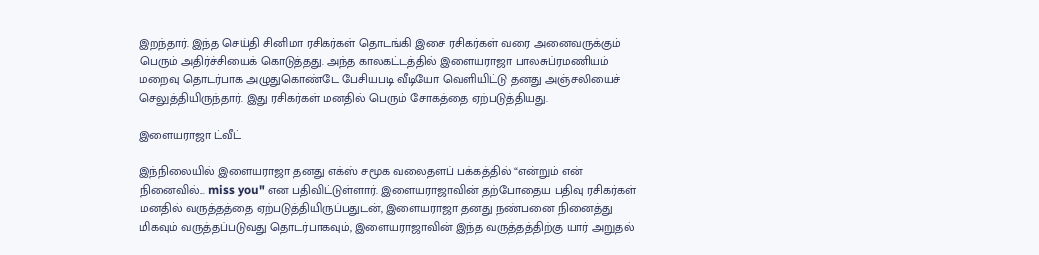இறந்தார். இந்த செய்தி சினிமா ரசிகர்கள் தொடங்கி இசை ரசிகர்கள் வரை அனைவருக்கும் பெரும் அதிர்ச்சியைக் கொடுத்தது. அந்த காலகட்டத்தில் இளையராஜா பாலசுப்ரமணியம் மறைவு தொடர்பாக அழுதுகொண்டே பேசியபடி வீடியோ வெளியிட்டு தனது அஞ்சலியைச் செலுத்தியிருந்தார். இது ரசிகர்கள் மனதில் பெரும் சோகத்தை ஏற்படுத்தியது.

இளையராஜா ட்வீட்

இந்நிலையில் இளையராஜா தனது எக்ஸ் சமூக வலைதளப் பக்கத்தில் “என்றும் என் நினைவில்... miss you" என பதிவிட்டுள்ளார். இளையராஜாவின் தற்போதைய பதிவு ரசிகர்கள் மனதில் வருத்தத்தை ஏற்படுத்தியிருப்பதுடன், இளையராஜா தனது நண்பனை நினைத்து மிகவும் வருத்தப்படுவது தொடர்பாகவும், இளையராஜாவின் இந்த வருத்தத்திற்கு யார் அறுதல்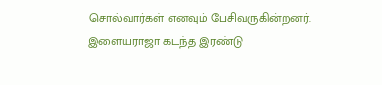சொல்வார்கள் எனவும் பேசிவருகின்றனர். இளையராஜா கடந்த இரண்டு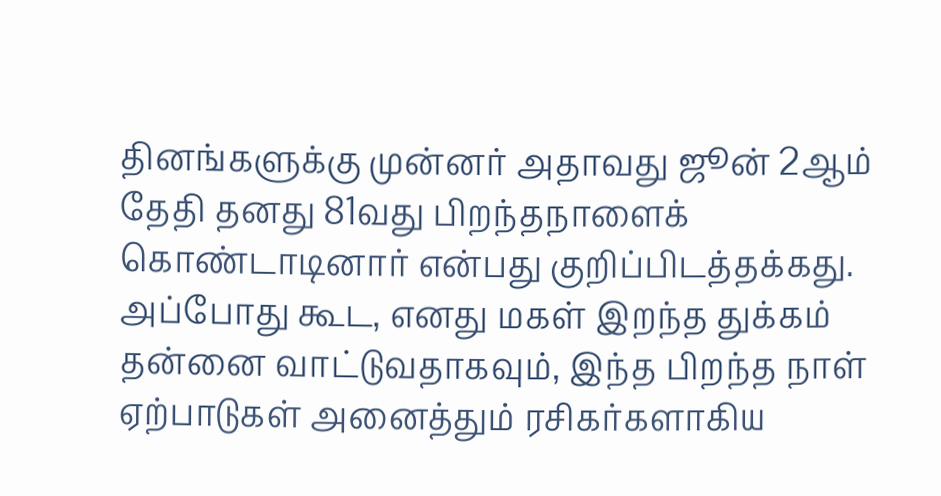தினங்களுக்கு முன்னர் அதாவது ஜூன் 2ஆம் தேதி தனது 81வது பிறந்தநாளைக் கொண்டாடினார் என்பது குறிப்பிடத்தக்கது. அப்போது கூட, எனது மகள் இறந்த துக்கம் தன்னை வாட்டுவதாகவும், இந்த பிறந்த நாள் ஏற்பாடுகள் அனைத்தும் ரசிகர்களாகிய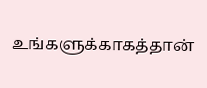உங்களுக்காகத்தான்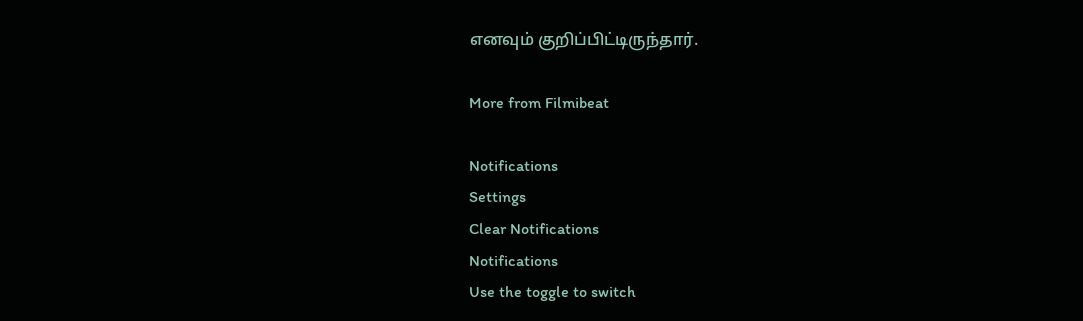எனவும் குறிப்பிட்டிருந்தார்.

More from Filmibeat

Notifications
Settings
Clear Notifications
Notifications
Use the toggle to switch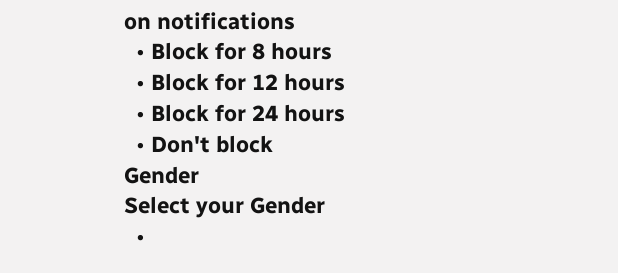on notifications
  • Block for 8 hours
  • Block for 12 hours
  • Block for 24 hours
  • Don't block
Gender
Select your Gender
  •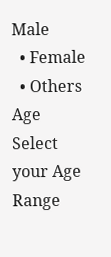Male
  • Female
  • Others
Age
Select your Age Range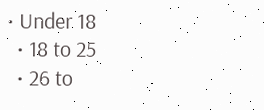• Under 18
  • 18 to 25
  • 26 to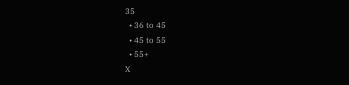35
  • 36 to 45
  • 45 to 55
  • 55+
X